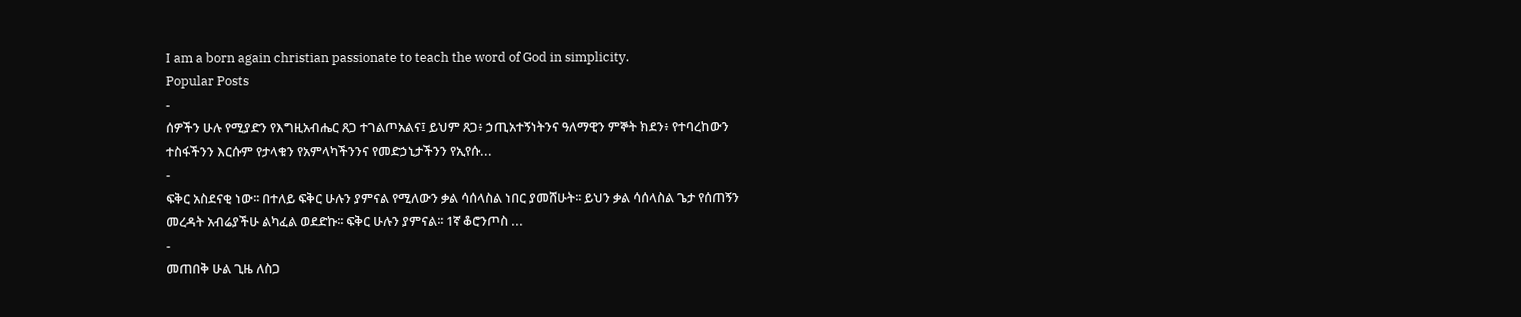I am a born again christian passionate to teach the word of God in simplicity.
Popular Posts
-
ሰዎችን ሁሉ የሚያድን የእግዚአብሔር ጸጋ ተገልጦአልና፤ ይህም ጸጋ፥ ኃጢአተኝነትንና ዓለማዊን ምኞት ክደን፥ የተባረከውን ተስፋችንን እርሱም የታላቁን የአምላካችንንና የመድኃኒታችንን የኢየሱ...
-
ፍቅር አስደናቂ ነው፡፡ በተለይ ፍቅር ሁሉን ያምናል የሚለውን ቃል ሳሰላስል ነበር ያመሸሁት፡፡ ይህን ቃል ሳሰላስል ጌታ የሰጠኝን መረዳት አብሬያችሁ ልካፈል ወደድኩ፡፡ ፍቅር ሁሉን ያምናል፡፡ 1ኛ ቆሮንጦስ ...
-
መጠበቅ ሁል ጊዜ ለስጋ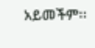አይመችም፡፡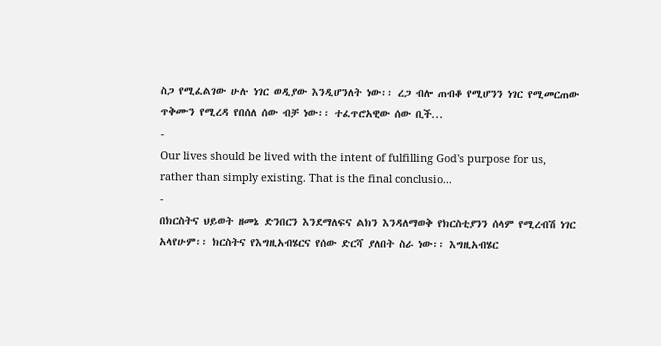ስጋ የሚፈልገው ሁሉ ነገር ወዲያው እንዲሆንለት ነው፡፡ ረጋ ብሎ ጠብቆ የሚሆንን ነገር የሚመርጠው ጥቅሙን የሚረዳ የበሰለ ሰው ብቻ ነው፡፡ ተፈጥሮአዊው ሰው ቢች...
-
Our lives should be lived with the intent of fulfilling God's purpose for us, rather than simply existing. That is the final conclusio...
-
በክርስትና ህይወት ዘመኔ ድንበርን እንደማለፍና ልክን እንዳለማወቅ የክርስቲያንን ሰላም የሚረብሽ ነገር አላየሁም፡፡ ክርስትና የእግዚአብሄርና የሰው ድርሻ ያለበት ስራ ነው፡፡ እግዚአብሄር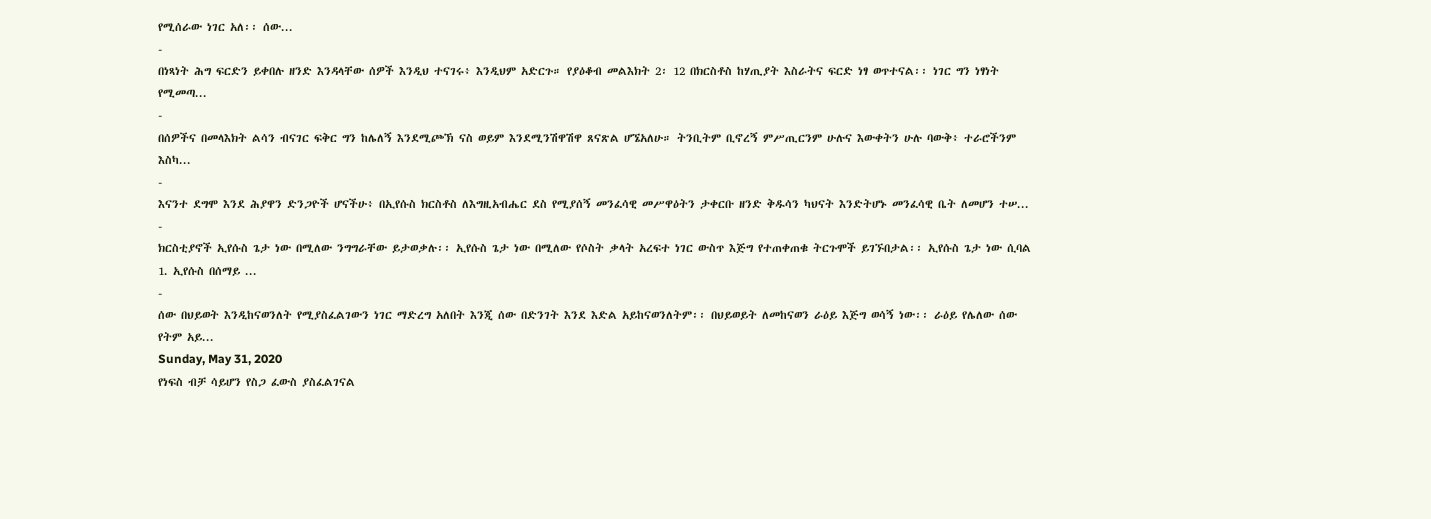የሚሰራው ነገር አለ፡፡ ሰው...
-
በነጻነት ሕግ ፍርድን ይቀበሉ ዘንድ እንዳላቸው ሰዎች እንዲህ ተናገሩ፥ እንዲህም አድርጉ። የያዕቆብ መልእክት 2፡ 12 በክርስቶስ ከሃጢያት እስራትና ፍርድ ነፃ ወጥተናል፡፡ ነገር ግን ነፃነት የሚመጣ...
-
በሰዎችና በመላእክት ልሳን ብናገር ፍቅር ግን ከሌለኝ እንደሚጮኽ ናስ ወይም እንደሚንሽዋሽዋ ጸናጽል ሆኜአለሁ። ትንቢትም ቢኖረኝ ምሥጢርንም ሁሉና እውቀትን ሁሉ ባውቅ፥ ተራሮችንም እስካ...
-
እናንተ ደግሞ እንደ ሕያዋን ድንጋዮች ሆናችሁ፥ በኢየሱስ ክርስቶስ ለእግዚአብሔር ደስ የሚያሰኝ መንፈሳዊ መሥዋዕትን ታቀርቡ ዘንድ ቅዱሳን ካህናት እንድትሆኑ መንፈሳዊ ቤት ለመሆን ተሠ...
-
ክርስቲያኖች ኢየሱስ ጌታ ነው በሚለው ንግግራቸው ይታወቃሉ፡፡ ኢየሱስ ጌታ ነው በሚለው የሶስት ቃላት አረፍተ ነገር ውስጥ እጅግ የተጠቀጠቁ ትርጉሞች ይገኙበታል፡፡ ኢየሱስ ጌታ ነው ሲባል 1. ኢየሱስ በሰማይ ...
-
ሰው በህይወት እንዲከናወንለት የሚያስፈልገውን ነገር ማድረግ አለበት እንጂ ሰው በድንገት እንደ እድል አይከናወንለትም፡፡ በህይወይት ለመከናወን ራዕይ እጅግ ወሳኝ ነው፡፡ ራዕይ የሌለው ሰው የትም አይ...
Sunday, May 31, 2020
የነፍስ ብቻ ሳይሆን የስጋ ፈውስ ያስፈልገናል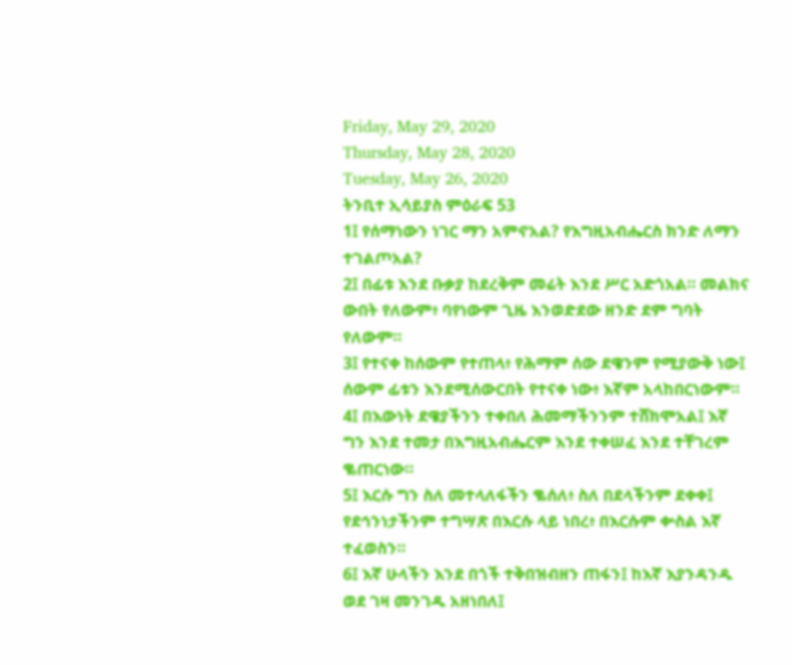Friday, May 29, 2020
Thursday, May 28, 2020
Tuesday, May 26, 2020
ትንቢተ ኢሳይያስ ምዕራፍ 53
1፤ የሰማነውን ነገር ማን አምኖአል? የእግዚአብሔርስ ክንድ ለማን ተገልጦአል?
2፤ በፊቱ እንደ ቡቃያ ከደረቅም መሬት እንደ ሥር አድጎአል። መልክና ውበት የለውም፥ ባየነውም ጊዜ እንወድደው ዘንድ ደም ግባት የለውም።
3፤ የተናቀ ከሰውም የተጠላ፥ የሕማም ሰው ደዌንም የሚያውቅ ነው፤ ሰውም ፊቱን እንደሚሰውርበት የተናቀ ነው፥ እኛም አላከበርነውም።
4፤ በእውነት ደዌያችንን ተቀበለ ሕመማችንንም ተሸክሞአል፤ እኛ ግን እንደ ተመታ በእግዚአብሔርም እንደ ተቀሠፈ እንደ ተቸገረም ቈጠርነው።
5፤ እርሱ ግን ስለ መተላለፋችን ቈሰለ፥ ስለ በደላችንም ደቀቀ፤ የደኅንነታችንም ተግሣጽ በእርሱ ላይ ነበረ፥ በእርሱም ቍስል እኛ ተፈወስን።
6፤ እኛ ሁላችን እንደ በጎች ተቅበዝብዘን ጠፋን፤ ከእኛ እያንዳንዱ ወደ ገዛ መንገዱ አዘነበለ፤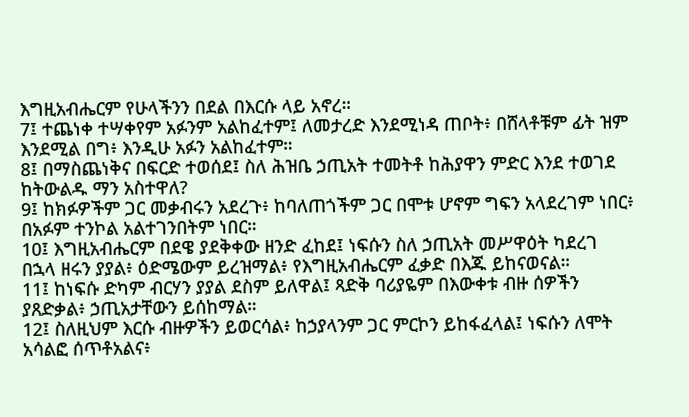እግዚአብሔርም የሁላችንን በደል በእርሱ ላይ አኖረ።
7፤ ተጨነቀ ተሣቀየም አፉንም አልከፈተም፤ ለመታረድ እንደሚነዳ ጠቦት፥ በሸላቶቹም ፊት ዝም እንደሚል በግ፥ እንዲሁ አፉን አልከፈተም።
8፤ በማስጨነቅና በፍርድ ተወሰደ፤ ስለ ሕዝቤ ኃጢአት ተመትቶ ከሕያዋን ምድር እንደ ተወገደ ከትውልዱ ማን አስተዋለ?
9፤ ከክፉዎችም ጋር መቃብሩን አደረጉ፥ ከባለጠጎችም ጋር በሞቱ ሆኖም ግፍን አላደረገም ነበር፥ በአፉም ተንኮል አልተገንበትም ነበር።
10፤ እግዚአብሔርም በደዌ ያደቅቀው ዘንድ ፈከደ፤ ነፍሱን ስለ ኃጢአት መሥዋዕት ካደረገ በኋላ ዘሩን ያያል፥ ዕድሜውም ይረዝማል፥ የእግዚአብሔርም ፈቃድ በእጁ ይከናወናል።
11፤ ከነፍሱ ድካም ብርሃን ያያል ደስም ይለዋል፤ ጻድቅ ባሪያዬም በእውቀቱ ብዙ ሰዎችን ያጸድቃል፥ ኃጢአታቸውን ይሰከማል።
12፤ ስለዚህም እርሱ ብዙዎችን ይወርሳል፥ ከኃያላንም ጋር ምርኮን ይከፋፈላል፤ ነፍሱን ለሞት አሳልፎ ሰጥቶአልና፥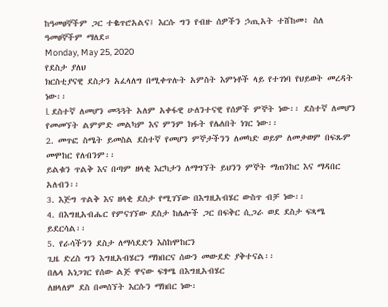ከዓመፀኞችም ጋር ተቈጥሮአልና፤ እርሱ ግን የብዙ ሰዎችን ኃጢአት ተሸከመ፥ ስለ ዓመፀኞችም ማለደ።
Monday, May 25, 2020
የደስታ ያለህ
ክርስቲያናዊ ደስታን አፈላለግ በሚቀጥሉት አምስት እምነቶች ላይ የተገነባ የህይወት መረዳት ነው፡፡
l. ደስተኛ ለመሆን መጓጓት አለም አቀፋዊ ሁለንተናዊ የሰዎች ምኞት ነው፡፡ ደስተኛ ለመሆን የመመኘት ልምምድ መልካም እና ምንም ክፋት የሌለበት ነገር ነው፡፡
2. መጥፎ ስሜት ይመስል ደስተኛ የመሆን ምኞታችንን ለመካድ ወይም ለመቃወም በፍጹም መሞከር የለብንም፡፡
ይልቁን ጥልቅ እና በጣም ዘላቂ እርካታን ለማግኘት ይህንን ምኞት ማጠንከር እና ማዳበር አለብን፡፡
3. እጅግ ጥልቅ እና ዘላቂ ደስታ የሚገኘው በእግዚአብሄር ውስጥ ብቻ ነው፡፡
4. በእግዚአብሔር የምናገኘው ደስታ ከሌሎች ጋር በፍቅር ሲጋራ ወደ ደስታ ፍጻሜ ይደርሳል፡፡
5. የራሳችንን ደስታ ለማሳደድን እስከሞከርን
ጊዜ ድረስ ግን እግዚአብሄርን ማክበርና ሰውን መውደድ ያቅተናል፡፡
በሌላ አነጋገር የሰው ልጅ ዋናው ፍፃሜ በእግዚአብሄር
ለዘላለም ደስ በመሰኘት እርሱን ማክበር ነው፡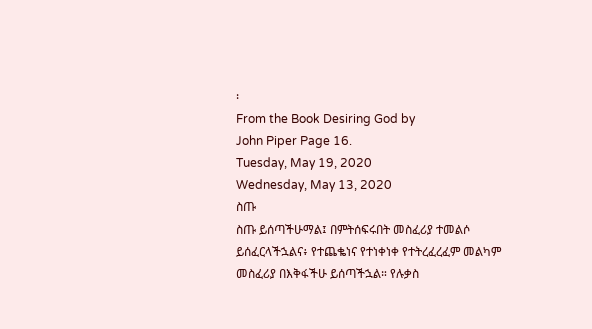፡
From the Book Desiring God by
John Piper Page 16.
Tuesday, May 19, 2020
Wednesday, May 13, 2020
ስጡ
ስጡ ይሰጣችሁማል፤ በምትሰፍሩበት መስፈሪያ ተመልሶ ይሰፈርላችኋልና፥ የተጨቈነና የተነቀነቀ የተትረፈረፈም መልካም መስፈሪያ በእቅፋችሁ ይሰጣችኋል። የሉቃስ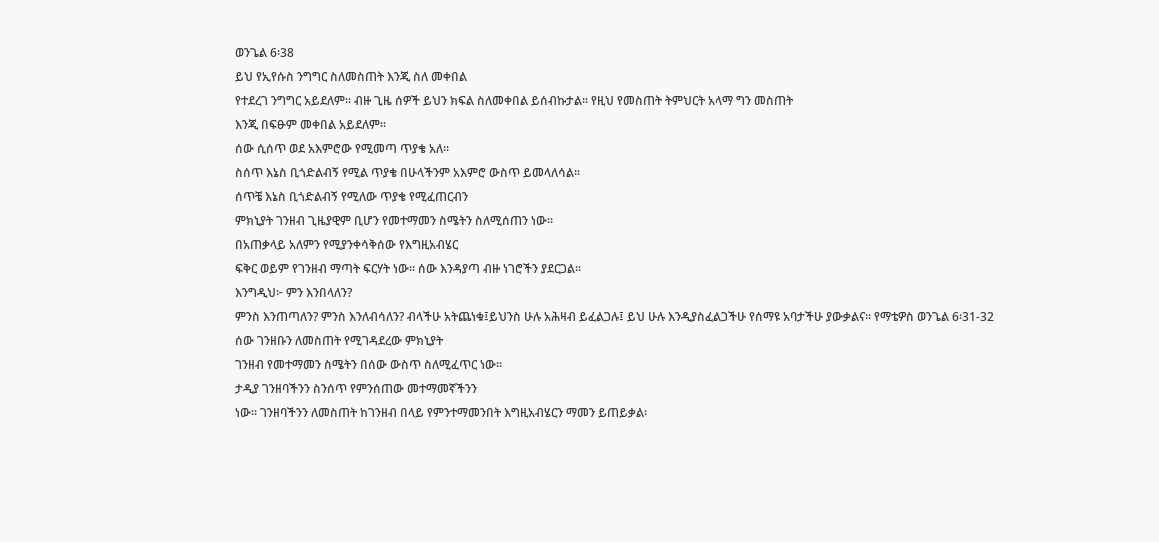ወንጌል 6፡38
ይህ የኢየሱስ ንግግር ስለመስጠት እንጂ ስለ መቀበል
የተደረገ ንግግር አይደለም፡፡ ብዙ ጊዜ ሰዎች ይህን ክፍል ስለመቀበል ይሰብኩታል፡፡ የዚህ የመስጠት ትምህርት አላማ ግን መስጠት
እንጂ በፍፁም መቀበል አይደለም፡፡
ሰው ሲሰጥ ወደ አእምሮው የሚመጣ ጥያቄ አለ፡፡
ስሰጥ እኔስ ቢጎድልብኝ የሚል ጥያቄ በሁላችንም አእምሮ ውስጥ ይመላለሳል፡፡
ሰጥቼ እኔስ ቢጎድልብኝ የሚለው ጥያቄ የሚፈጠርብን
ምክኒያት ገንዘብ ጊዜያዊም ቢሆን የመተማመን ስሜትን ስለሚሰጠን ነው፡፡
በአጠቃላይ አለምን የሚያንቀሳቅሰው የእግዚአብሄር
ፍቅር ወይም የገንዘብ ማጣት ፍርሃት ነው፡፡ ሰው እንዳያጣ ብዙ ነገሮችን ያደርጋል፡፡
እንግዲህ፦ ምን እንበላለን?
ምንስ እንጠጣለን? ምንስ እንለብሳለን? ብላችሁ አትጨነቁ፤ይህንስ ሁሉ አሕዛብ ይፈልጋሉ፤ ይህ ሁሉ እንዲያስፈልጋችሁ የሰማዩ አባታችሁ ያውቃልና። የማቴዎስ ወንጌል 6፡31-32
ሰው ገንዘቡን ለመስጠት የሚገዳደረው ምክኒያት
ገንዘብ የመተማመን ስሜትን በሰው ውስጥ ስለሚፈጥር ነው፡፡
ታዲያ ገንዘባችንን ስንሰጥ የምንሰጠው መተማመኛችንን
ነው፡፡ ገንዘባችንን ለመስጠት ከገንዘብ በላይ የምንተማመንበት እግዚአብሄርን ማመን ይጠይቃል፡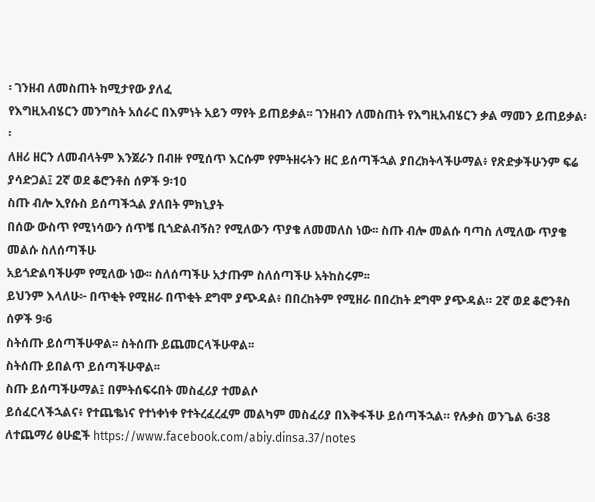፡ ገንዘብ ለመስጠት ከሚታየው ያለፈ
የእግዚአብሄርን መንግስት አሰራር በእምነት አይን ማየት ይጠይቃል፡፡ ገንዘብን ለመስጠት የእግዚአብሄርን ቃል ማመን ይጠይቃል፡፡
ለዘሪ ዘርን ለመብላትም እንጀራን በብዙ የሚሰጥ እርሱም የምትዘሩትን ዘር ይሰጣችኋል ያበረክትላችሁማል፥ የጽድቃችሁንም ፍሬ ያሳድጋል፤ 2ኛ ወደ ቆሮንቶስ ሰዎች 9፡10
ስጡ ብሎ ኢየሱስ ይሰጣችኋል ያለበት ምክኒያት
በሰው ውስጥ የሚነሳውን ሰጥቼ ቢጎድልብኝስ? የሚለውን ጥያቄ ለመመለስ ነው፡፡ ስጡ ብሎ መልሱ ባጣስ ለሚለው ጥያቄ መልሱ ስለሰጣችሁ
አይጎድልባችሁም የሚለው ነው፡፡ ስለሰጣችሁ አታጡም ስለሰጣችሁ አትከስሩም፡፡
ይህንም እላለሁ፦ በጥቂት የሚዘራ በጥቂት ደግሞ ያጭዳል፥ በበረከትም የሚዘራ በበረከት ደግሞ ያጭዳል። 2ኛ ወደ ቆሮንቶስ ሰዎች 9፡6
ስትሰጡ ይሰጣችሁዋል፡፡ ስትሰጡ ይጨመርላችሁዋል፡፡
ስትሰጡ ይበልጥ ይሰጣችሁዋል፡፡
ስጡ ይሰጣችሁማል፤ በምትሰፍሩበት መስፈሪያ ተመልሶ
ይሰፈርላችኋልና፥ የተጨቈነና የተነቀነቀ የተትረፈረፈም መልካም መስፈሪያ በእቅፋችሁ ይሰጣችኋል። የሉቃስ ወንጌል 6፡38
ለተጨማሪ ፅሁፎች https://www.facebook.com/abiy.dinsa.37/notes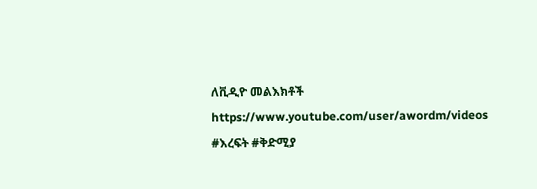ለቪዲዮ መልእክቶች
https://www.youtube.com/user/awordm/videos
#እረፍት #ቅድሚያ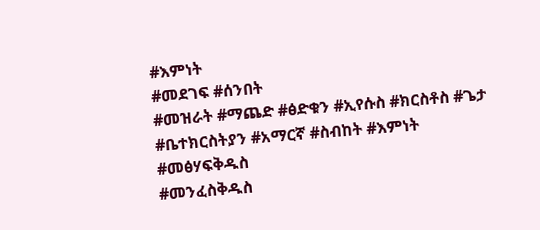#እምነት
#መደገፍ #ሰንበት
#መዝራት #ማጨድ #ፅድቁን #ኢየሱስ #ክርስቶስ #ጌታ
#ቤተክርስትያን #አማርኛ #ስብከት #እምነት #መፅሃፍቅዱስ
#መንፈስቅዱስ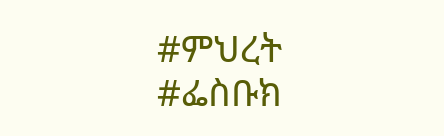#ምህረት
#ፌስቡክ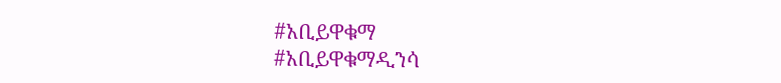#አቢይዋቁማ
#አቢይዋቁማዲንሳ